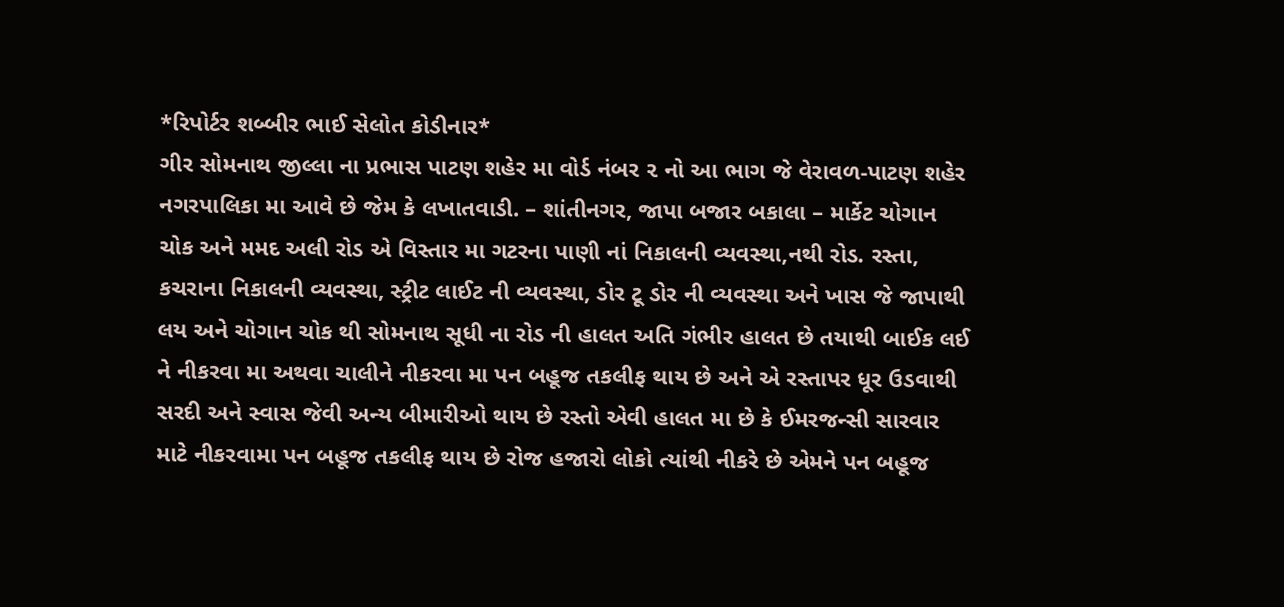*રિપોર્ટર શબ્બીર ભાઈ સેલોત કોડીનાર*
ગીર સોમનાથ જીલ્લા ના પ્રભાસ પાટણ શહેર મા વોર્ડ નંબર ૨ નો આ ભાગ જે વેરાવળ-પાટણ શહેર નગરપાલિકા મા આવે છે જેમ કે લખાતવાડી. – શાંતીનગર, જાપા બજાર બકાલા – માર્કેટ ચોગાન ચોક અને મમદ અલી રોડ એ વિસ્તાર મા ગટરના પાણી નાં નિકાલની વ્યવસ્થા,નથી રોડ. રસ્તા, કચરાના નિકાલની વ્યવસ્થા, સ્ટ્રીટ લાઈટ ની વ્યવસ્થા, ડોર ટૂ ડોર ની વ્યવસ્થા અને ખાસ જે જાપાથી લય અને ચોગાન ચોક થી સોમનાથ સૂધી ના રોડ ની હાલત અતિ ગંભીર હાલત છે તયાથી બાઈક લઈ ને નીકરવા મા અથવા ચાલીને નીકરવા મા પન બહૂજ તકલીફ થાય છે અને એ રસ્તાપર ધૂર ઉડવાથી સરદી અને સ્વાસ જેવી અન્ય બીમારીઓ થાય છે રસ્તો એવી હાલત મા છે કે ઈમરજન્સી સારવાર માટે નીકરવામા પન બહૂજ તકલીફ થાય છે રોજ હજારો લોકો ત્યાંથી નીકરે છે એમને પન બહૂજ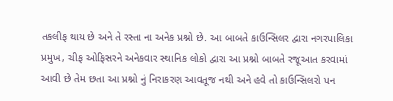તકલીફ થાય છે અને તે રસ્તા ના અનેક પ્રશ્નો છે. આ બાબતે કાઉન્સિલર દ્વારા નગરપાલિકા પ્રમુખ, ચીફ ઓફિસરને અનેકવાર સ્થાનિક લોકો દ્વારા આ પ્રશ્નો બાબતે રજૂઆત કરવામાં આવી છે તેમ છતા આ પ્રશ્નો નું નિરાકરણ આવતૂજ નથી અને હવે તો કાઉન્સિલરો પન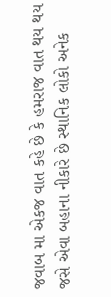જવાબ મા એકજ વાત કહે છે કે હમરાજ વાત થય થય જસે એવા બહાના નીકારે છે સ્થાનિક લોકો અનેક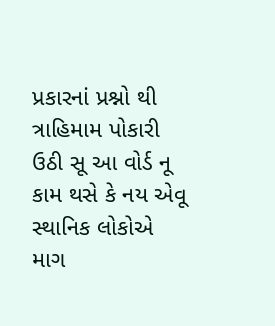પ્રકારનાં પ્રશ્નો થી ત્રાહિમામ પોકારી ઉઠી સૂ આ વોર્ડ નૂ કામ થસે કે નય એવૂ સ્થાનિક લોકોએ માગ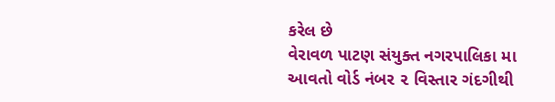કરેલ છે
વેરાવળ પાટણ સંયુક્ત નગરપાલિકા મા આવતો વોર્ડ નંબર ૨ વિસ્તાર ગંદગીથી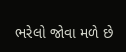ભરેલો જોવા મળે છે